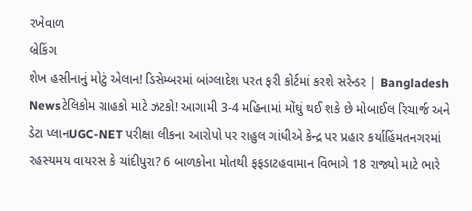રખેવાળ
બ્રેકિંગ
શેખ હસીનાનું મોટું એલાન! ડિસેમ્બરમાં બાંગ્લાદેશ પરત ફરી કોર્ટમાં કરશે સરેન્ડર | Bangladesh Newsટેલિકોમ ગ્રાહકો માટે ઝટકો! આગામી 3-4 મહિનામાં મોંઘું થઈ શકે છે મોબાઈલ રિચાર્જ અને ડેટા પ્લાનUGC-NET પરીક્ષા લીકના આરોપો પર રાહુલ ગાંધીએ કેન્દ્ર પર પ્રહાર કર્યાહિંમતનગરમાં રહસ્યમય વાયરસ કે ચાંદીપુરા? 6 બાળકોના મોતથી ફફડાટહવામાન વિભાગે 18 રાજ્યો માટે ભારે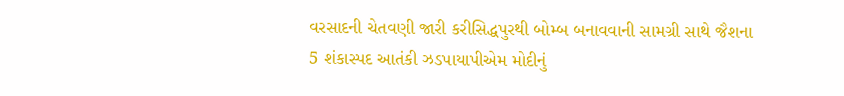વરસાદની ચેતવણી જારી કરીસિદ્ધપુરથી બોમ્બ બનાવવાની સામગ્રી સાથે જૈશના 5 શંકાસ્પદ આતંકી ઝડપાયાપીએમ મોદીનું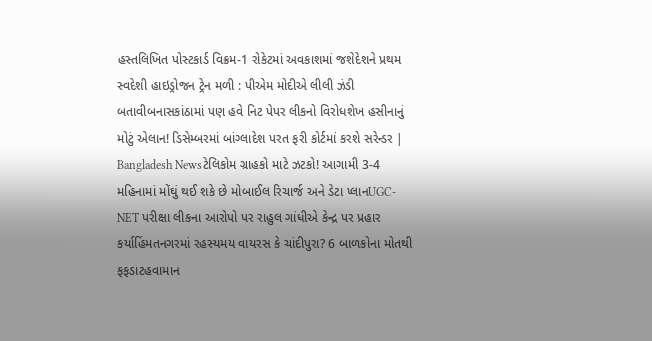હસ્તલિખિત પોસ્ટકાર્ડ વિક્રમ-1 રોકેટમાં અવકાશમાં જશેદેશને પ્રથમ સ્વદેશી હાઇડ્રોજન ટ્રેન મળી : પીએમ મોદીએ લીલી ઝંડી બતાવીબનાસકાંઠામાં પણ હવે નિટ પેપર લીકનો વિરોધશેખ હસીનાનું મોટું એલાન! ડિસેમ્બરમાં બાંગ્લાદેશ પરત ફરી કોર્ટમાં કરશે સરેન્ડર | Bangladesh Newsટેલિકોમ ગ્રાહકો માટે ઝટકો! આગામી 3-4 મહિનામાં મોંઘું થઈ શકે છે મોબાઈલ રિચાર્જ અને ડેટા પ્લાનUGC-NET પરીક્ષા લીકના આરોપો પર રાહુલ ગાંધીએ કેન્દ્ર પર પ્રહાર કર્યાહિંમતનગરમાં રહસ્યમય વાયરસ કે ચાંદીપુરા? 6 બાળકોના મોતથી ફફડાટહવામાન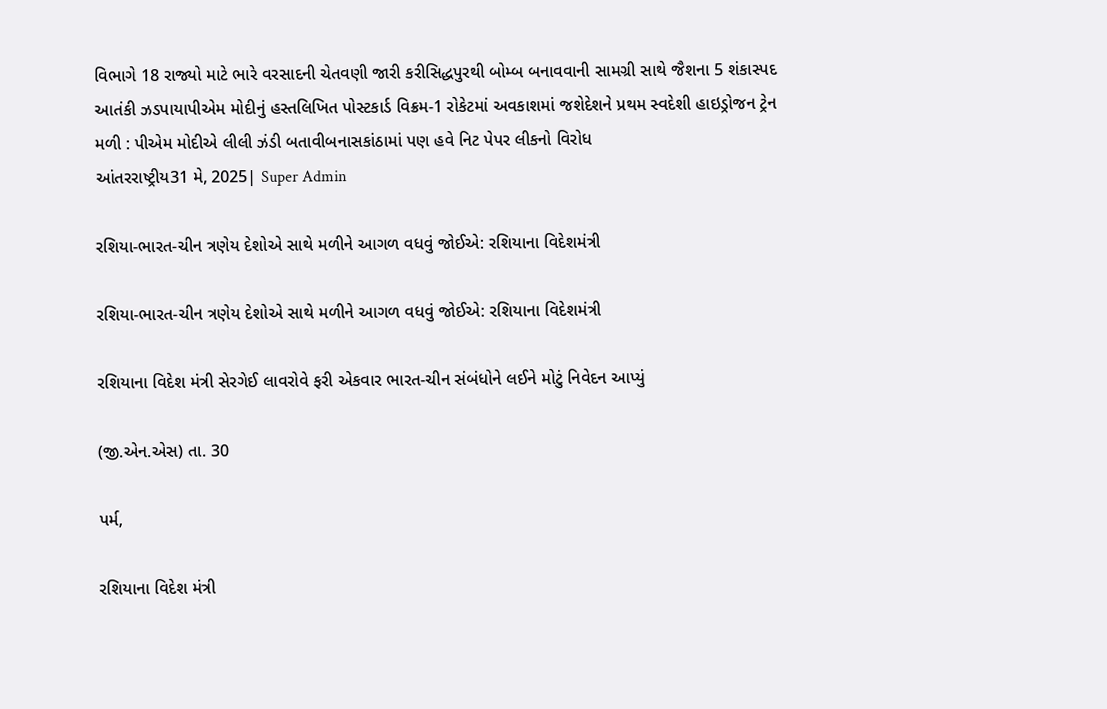વિભાગે 18 રાજ્યો માટે ભારે વરસાદની ચેતવણી જારી કરીસિદ્ધપુરથી બોમ્બ બનાવવાની સામગ્રી સાથે જૈશના 5 શંકાસ્પદ આતંકી ઝડપાયાપીએમ મોદીનું હસ્તલિખિત પોસ્ટકાર્ડ વિક્રમ-1 રોકેટમાં અવકાશમાં જશેદેશને પ્રથમ સ્વદેશી હાઇડ્રોજન ટ્રેન મળી : પીએમ મોદીએ લીલી ઝંડી બતાવીબનાસકાંઠામાં પણ હવે નિટ પેપર લીકનો વિરોધ
આંતરરાષ્ટ્રીય31 મે, 2025| Super Admin

રશિયા-ભારત-ચીન ત્રણેય દેશોએ સાથે મળીને આગળ વધવું જોઈએ: રશિયાના વિદેશમંત્રી

રશિયા-ભારત-ચીન ત્રણેય દેશોએ સાથે મળીને આગળ વધવું જોઈએ: રશિયાના વિદેશમંત્રી

રશિયાના વિદેશ મંત્રી સેરગેઈ લાવરોવે ફરી એકવાર ભારત-ચીન સંબંધોને લઈને મોટું નિવેદન આપ્યું

(જી.એન.એસ) તા. 30

પર્મ,

રશિયાના વિદેશ મંત્રી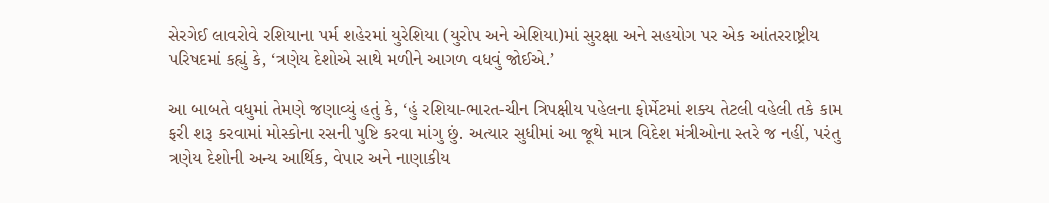સેરગેઈ લાવરોવે રશિયાના પર્મ શહેરમાં યુરેશિયા (યુરોપ અને એશિયા)માં સુરક્ષા અને સહયોગ પર એક આંતરરાષ્ટ્રીય પરિષદમાં કહ્યું કે, ‘ત્રણેય દેશોએ સાથે મળીને આગળ વધવું જોઈએ.’

આ બાબતે વધુમાં તેમણે જણાવ્યું હતું કે, ‘હું રશિયા-ભારત-ચીન ત્રિપક્ષીય પહેલના ફોર્મેટમાં શક્ય તેટલી વહેલી તકે કામ ફરી શરૂ કરવામાં મોસ્કોના રસની પુષ્ટિ કરવા માંગુ છું. અત્યાર સુધીમાં આ જૂથે માત્ર વિદેશ મંત્રીઓના સ્તરે જ નહીં, પરંતુ ત્રણેય દેશોની અન્ય આર્થિક, વેપાર અને નાણાકીય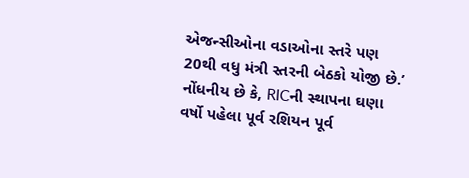એજન્સીઓના વડાઓના સ્તરે પણ 20થી વધુ મંત્રી સ્તરની બેઠકો યોજી છે.’ નોંધનીય છે કે, RICની સ્થાપના ઘણા વર્ષો પહેલા પૂર્વ રશિયન પૂર્વ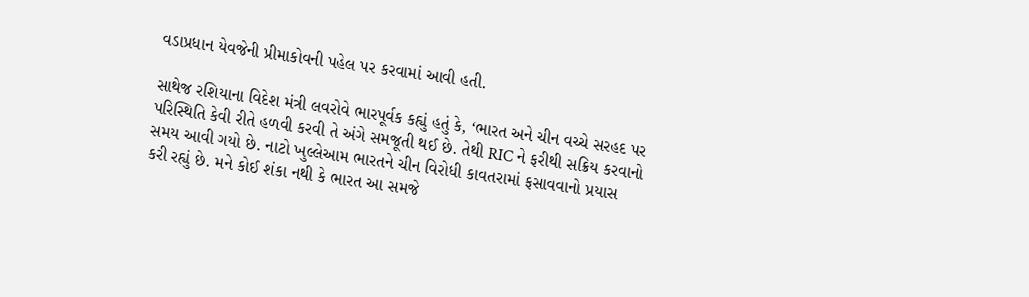વડાપ્રધાન યેવજેની પ્રીમાકોવની પહેલ પર કરવામાં આવી હતી.

સાથેજ રશિયાના વિદેશ મંત્રી લવરોવે ભારપૂર્વક કહ્યું હતું કે, ‘ભારત અને ચીન વચ્ચે સરહદ પર પરિસ્થિતિ કેવી રીતે હળવી કરવી તે અંગે સમજૂતી થઈ છે. તેથી RIC ને ફરીથી સક્રિય કરવાનો સમય આવી ગયો છે. નાટો ખુલ્લેઆમ ભારતને ચીન વિરોધી કાવતરામાં ફસાવવાનો પ્રયાસ કરી રહ્યું છે. મને કોઈ શંકા નથી કે ભારત આ સમજે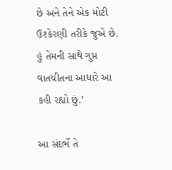છે અને તેને એક મોટી ઉશ્કેરણી તરીકે જુએ છે. હું તેમની સાથે ગુપ્ત વાતચીતના આધારે આ કહી રહ્યો છું.’

આ સંદર્ભે તે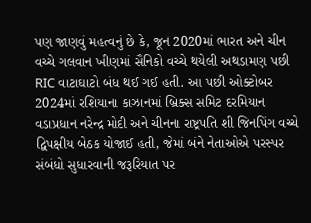પણ જાણવું મહત્વનું છે કે, જૂન 2020માં ભારત અને ચીન વચ્ચે ગલવાન ખીણમાં સૈનિકો વચ્ચે થયેલી અથડામણ પછી RIC વાટાઘાટો બંધ થઈ ગઈ હતી. આ પછી ઓક્ટોબર 2024માં રશિયાના કાઝાનમાં બ્રિક્સ સમિટ દરમિયાન વડાપ્રધાન નરેન્દ્ર મોદી અને ચીનના રાષ્ટ્રપતિ શી જિનપિંગ વચ્ચે દ્વિપક્ષીય બેઠક યોજાઈ હતી, જેમાં બંને નેતાઓએ પરસ્પર સંબંધો સુધારવાની જરૂરિયાત પર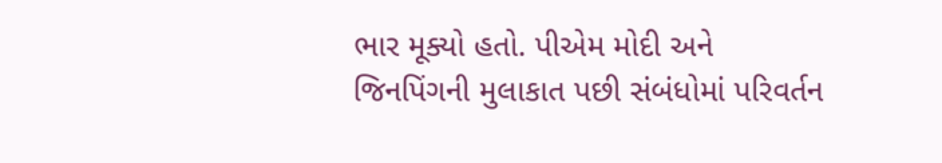ભાર મૂક્યો હતો. પીએમ મોદી અને જિનપિંગની મુલાકાત પછી સંબંધોમાં પરિવર્તન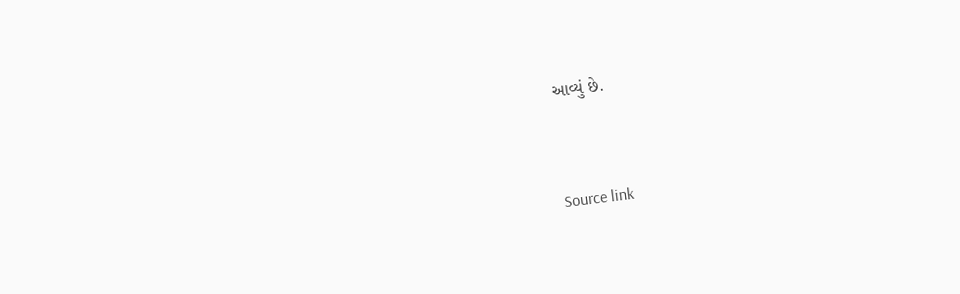આવ્યું છે.



Source link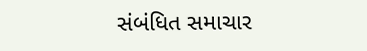સંબંધિત સમાચાર